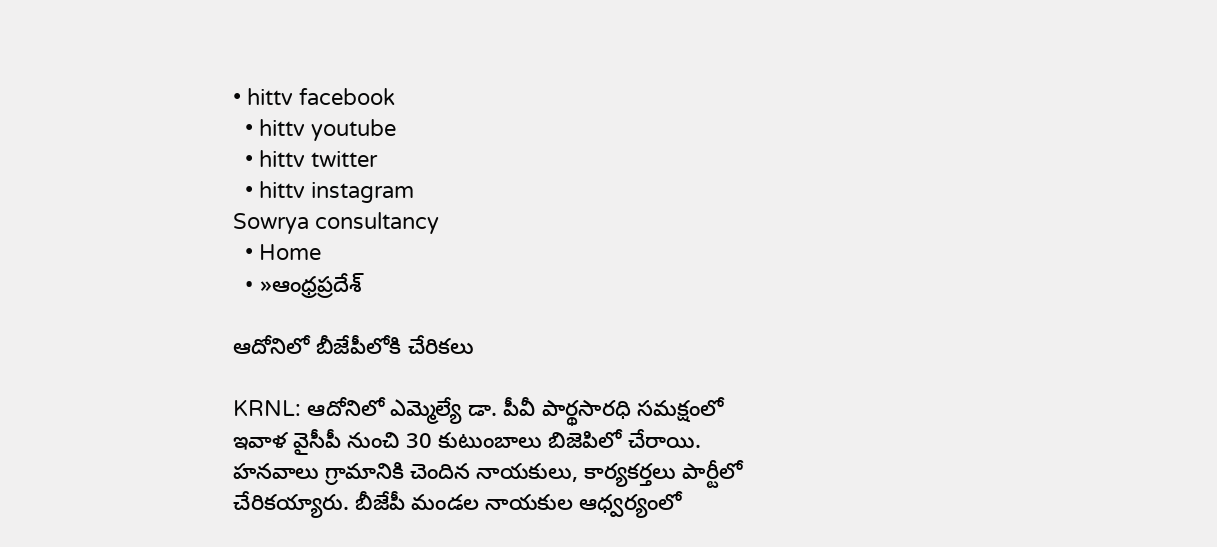• hittv facebook
  • hittv youtube
  • hittv twitter
  • hittv instagram
Sowrya consultancy
  • Home
  • »ఆంధ్రప్రదేశ్

ఆదోనిలో బీజేపీలోకి చేరికలు

KRNL: ఆదోనిలో ఎమ్మెల్యే డా. పీవీ పార్థసారధి సమక్షంలో ఇవాళ వైసీపీ నుంచి 30 కుటుంబాలు బిజెపిలో చేరాయి. హనవాలు గ్రామానికి చెందిన నాయకులు, కార్యకర్తలు పార్టీలో చేరికయ్యారు. బీజేపీ మండల నాయకుల ఆధ్వర్యంలో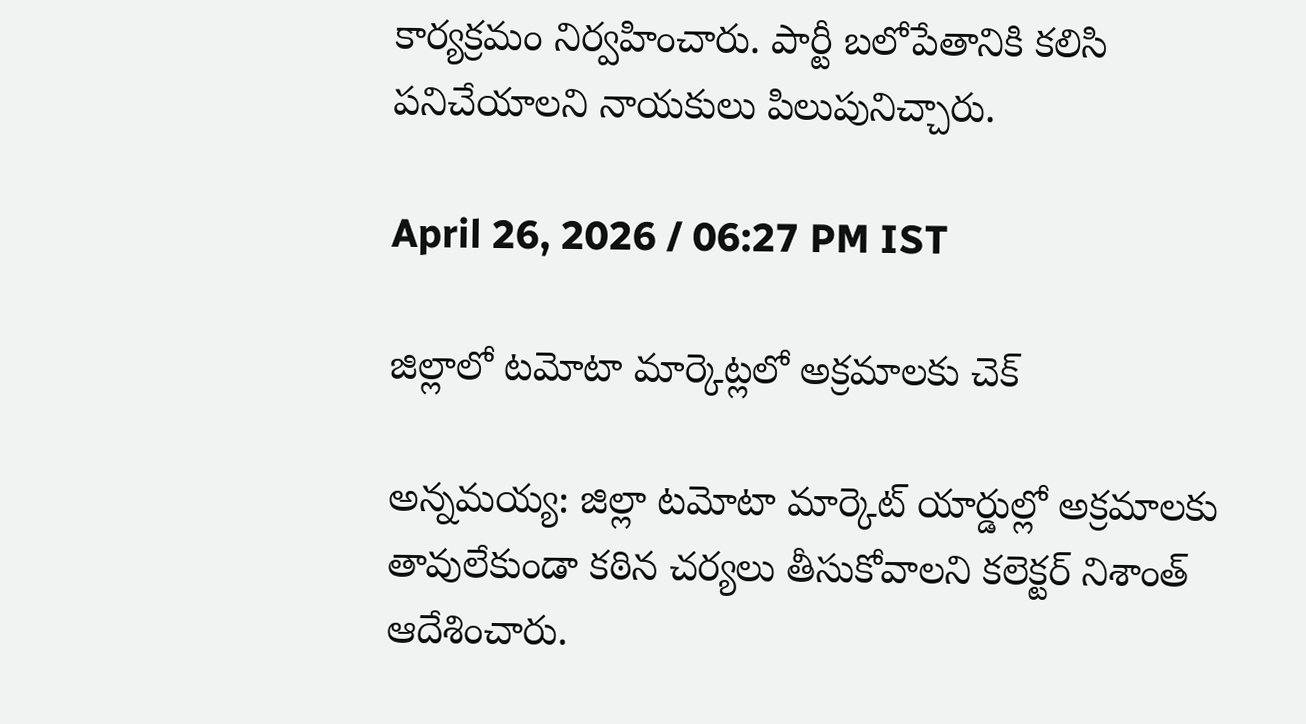కార్యక్రమం నిర్వహించారు. పార్టీ బలోపేతానికి కలిసి పనిచేయాలని నాయకులు పిలుపునిచ్చారు.

April 26, 2026 / 06:27 PM IST

జిల్లాలో టమోటా మార్కెట్లలో అక్రమాలకు చెక్

అన్నమయ్య: జిల్లా టమోటా మార్కెట్ యార్డుల్లో అక్రమాలకు తావులేకుండా కఠిన చర్యలు తీసుకోవాలని కలెక్టర్ నిశాంత్ ఆదేశించారు.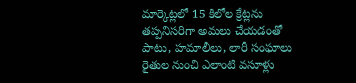మార్కెట్లలో 15 కిలోల క్రేట్లను తప్పనిసరిగా అమలు చేయడంతో పాటు, హమాలీలు, లారీ సంఘాలు రైతుల నుంచి ఎలాంటి వసూళ్లు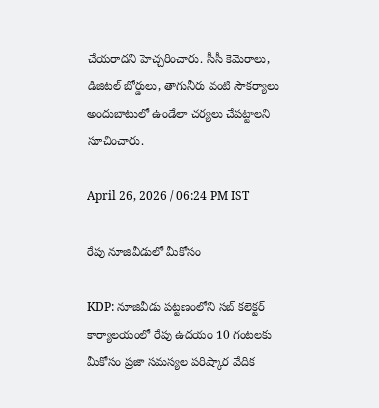చేయరాదని హెచ్చరించారు. సీసీ కెమెరాలు, డిజిటల్ బోర్డులు, తాగునీరు వంటి సౌకర్యాలు అందుబాటులో ఉండేలా చర్యలు చేపట్టాలని సూచించారు.

April 26, 2026 / 06:24 PM IST

రేపు నూజివీడులో మీకోసం

KDP: నూజివీడు పట్టణంలోని సబ్ కలెక్టర్ కార్యాలయంలో రేపు ఉదయం 10 గంటలకు మీకోసం ప్రజా సమస్యల పరిష్కార వేదిక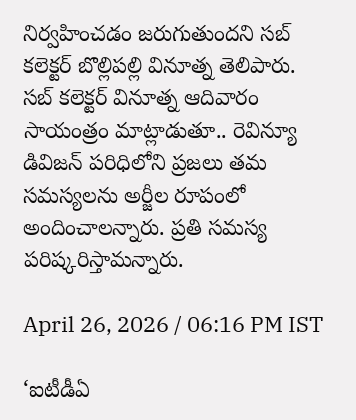నిర్వహించడం జరుగుతుందని సబ్ కలెక్టర్ బొల్లిపల్లి వినూత్న తెలిపారు. సబ్ కలెక్టర్ వినూత్న ఆదివారం సాయంత్రం మాట్లాడుతూ.. రెవిన్యూ డివిజన్ పరిధిలోని ప్రజలు తమ సమస్యలను అర్జీల రూపంలో అందించాలన్నారు. ప్రతి సమస్య పరిష్కరిస్తామన్నారు.

April 26, 2026 / 06:16 PM IST

‘ఐటీడీఏ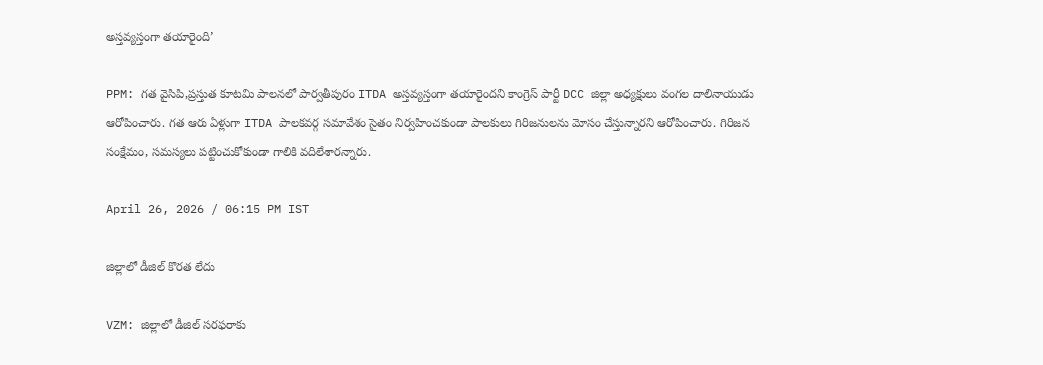అస్తవ్యస్తంగా తయారైంది’

PPM: గత వైసిపి,ప్రస్తుత కూటమి పాలనలో పార్వతీపురం ITDA అస్తవ్యస్తంగా తయారైందని కాంగ్రెస్ పార్టీ DCC జిల్లా అధ్యక్షులు వంగల దాలినాయుడు ఆరోపించారు. గత ఆరు ఏళ్లుగా ITDA పాలకవర్గ సమావేశం సైతం నిర్వహించకుండా పాలకులు గిరిజనులను మోసం చేస్తున్నారని ఆరోపించారు. గిరిజన సంక్షేమం, సమస్యలు పట్టించుకోకుండా గాలికి వదిలేశారన్నారు.

April 26, 2026 / 06:15 PM IST

జిల్లాలో డీజిల్ కొరత లేదు

VZM: జిల్లాలో డీజిల్ సరఫరాకు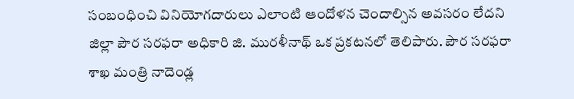సంబంధించి వినియోగదారులు ఎలాంటి ఆందోళన చెందాల్సిన అవసరం లేదని జిల్లా పౌర సరఫరా అధికారి జి. మురళీనాథ్ ఒక ప్రకటనలో తెలిపారు. పౌర సరఫరా శాఖ మంత్రి నాదెండ్ల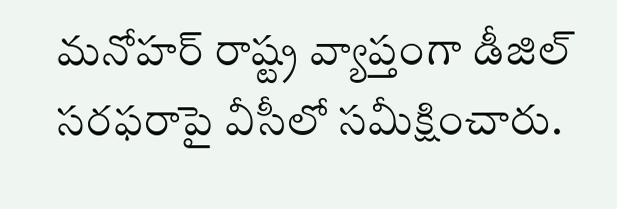మనోహర్ రాష్ట్ర వ్యాప్తంగా డీజిల్ సరఫరాపై వీసీలో సమీక్షించారు.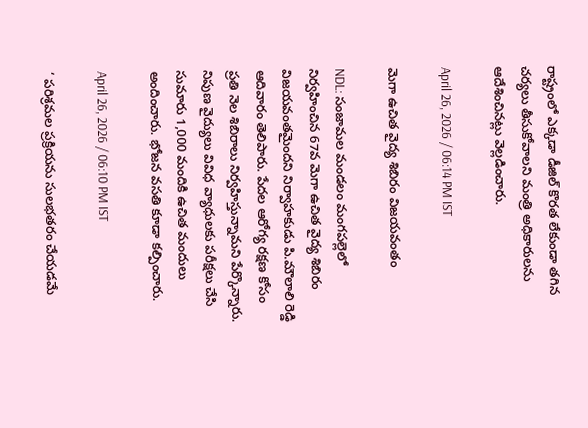రాష్ట్రంలో ఎక్కడా డీజిల్ కొరత లేకుండా తగిన చర్యలు తీసుకోవాలని మంత్రి అధికారులను ఆదేశించినట్లు వెల్లడించారు.

April 26, 2026 / 06:14 PM IST

మెగా ఉచిత వైద్య శిబిరం విజయవంతం

NDL: సంజామల మండలం మంగపల్లెలో నిర్వహించిన 67వ మెగా ఉచిత వైద్య శిబిరం విజయవంతమైందని నిర్వాహకుడు పి.మౌలాలి రెడ్డి ఆదివారం తెలిపారు. పేదల ఆరోగ్య రక్షణ కోసం ప్రతి నెల శిబిరాలు నిర్వహిస్తున్నామని పేర్కొన్నారు. నిపుణ వైద్యులు వివిధ వ్యాధులకు పరీక్షలు చేసి సుమారు 1,000 మందికి ఉచిత మందులు అందించారు. భోజన వసతి కూడా కల్పించారు.

April 26, 2026 / 06:10 PM IST

‘ పరిశ్రమల ప్రక్రియను సులభతరం చేయడమే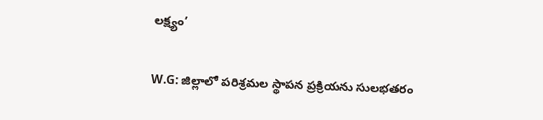లక్ష్యం’

W.G: జిల్లాలో పరిశ్రమల స్థాపన ప్రక్రియను సులభతరం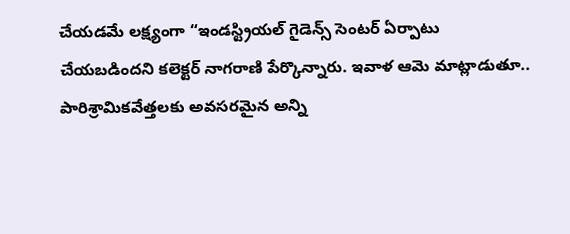చేయడమే లక్ష్యంగా “ఇండస్ట్రియల్ గైడెన్స్ సెంటర్ ఏర్పాటు చేయబడిందని కలెక్టర్ నాగరాణి పేర్కొన్నారు. ఇవాళ ఆమె మాట్లాడుతూ.. పారిశ్రామికవేత్తలకు అవసరమైన అన్ని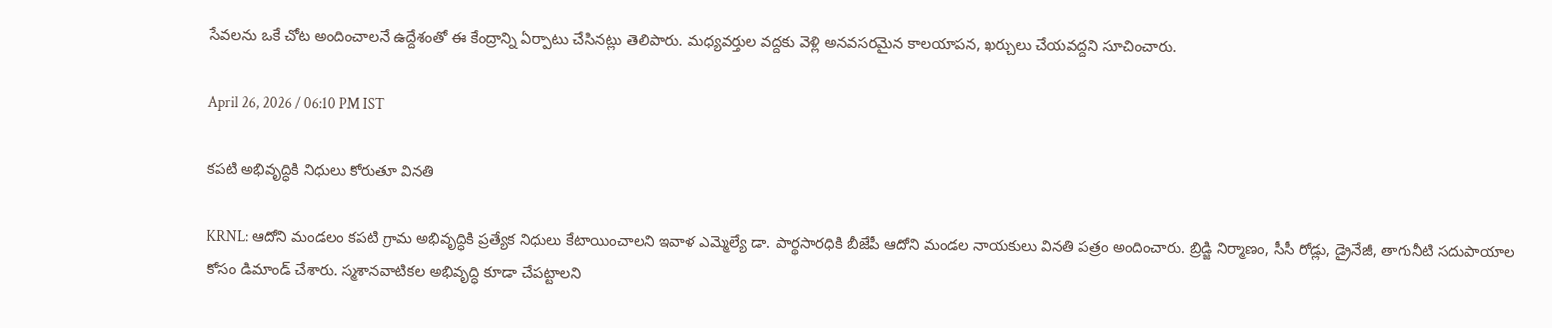సేవలను ఒకే చోట అందించాలనే ఉద్దేశంతో ఈ కేంద్రాన్ని ఏర్పాటు చేసినట్లు తెలిపారు. మధ్యవర్తుల వద్దకు వెళ్లి అనవసరమైన కాలయాపన, ఖర్చులు చేయవద్దని సూచించారు.

April 26, 2026 / 06:10 PM IST

కపటి అభివృద్ధికి నిధులు కోరుతూ వినతి

KRNL: ఆదోని మండలం కపటి గ్రామ అభివృద్ధికి ప్రత్యేక నిధులు కేటాయించాలని ఇవాళ ఎమ్మెల్యే డా. పార్థసారధికి బీజేపీ ఆదోని మండల నాయకులు వినతి పత్రం అందించారు. బ్రిడ్జి నిర్మాణం, సీసీ రోడ్లు, డ్రైనేజీ, తాగునీటి సదుపాయాల కోసం డిమాండ్ చేశారు. స్మశానవాటికల అభివృద్ధి కూడా చేపట్టాలని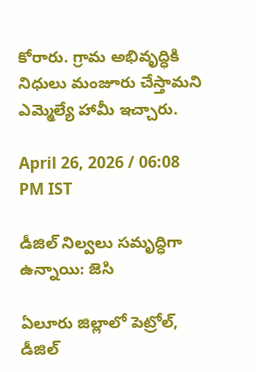కోరారు. గ్రామ అభివృద్ధికి నిధులు మంజూరు చేస్తామని ఎమ్మెల్యే హామీ ఇచ్చారు.

April 26, 2026 / 06:08 PM IST

డీజిల్ నిల్వలు సమృద్ధిగా ఉన్నాయి: జెసి

ఏలూరు జిల్లాలో పెట్రోల్, డీజిల్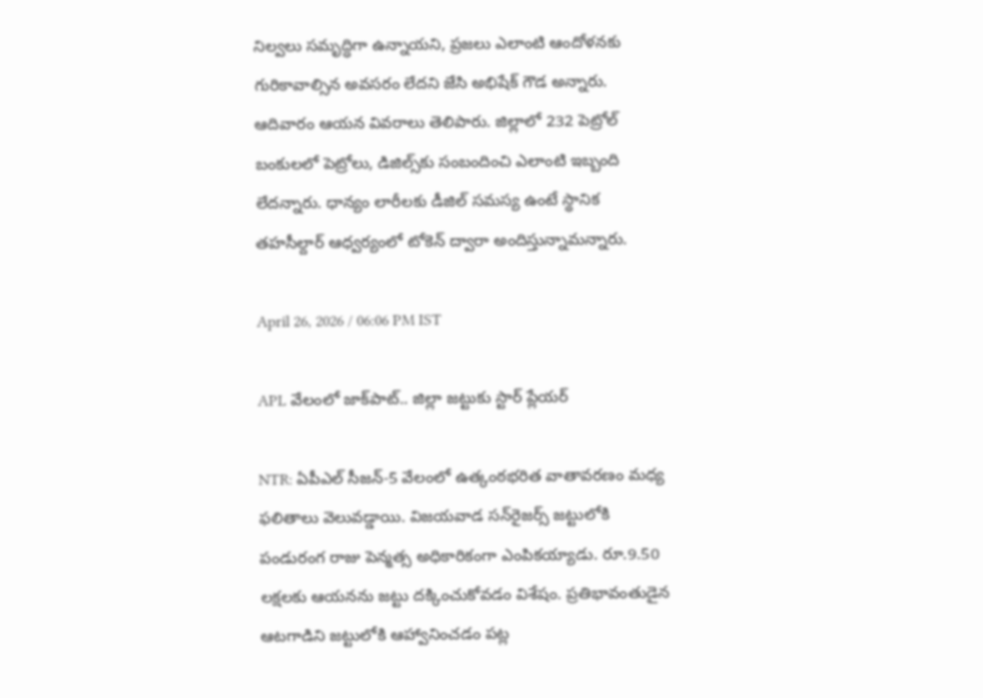నిల్వలు సమృద్ధిగా ఉన్నాయని, ప్రజలు ఎలాంటి ఆందోళనకు గురికావాల్సిన అవసరం లేదని జేసి అభిషేక్ గౌడ అన్నారు. ఆదివారం ఆయన వివరాలు తెలిపారు. జిల్లాలో 232 పెట్రోల్ బంకులలో పెట్రోలు, డిజిల్స్‌కు సంబందించి ఎలాంటి ఇబ్బంది లేదన్నారు. ధాన్యం లారీలకు డీజిల్ సమస్య ఉంటే స్థానిక తహసీల్దార్ ఆధ్వర్యంలో టోకెన్ ద్వారా అందిస్తున్నామన్నారు.

April 26, 2026 / 06:06 PM IST

APL వేలంలో జాక్‌పాట్.. జిల్లా జట్టుకు స్టార్ ప్లేయర్

NTR: ఏపీఎల్ సీజన్-5 వేలంలో ఉత్కంఠభరిత వాతావరణం మధ్య ఫలితాలు వెలువడ్డాయి. విజయవాడ సన్‌రైజర్స్ జట్టులోకి పండురంగ రాజు పెన్మత్స అధికారికంగా ఎంపికయ్యాడు. రూ.9.50 లక్షలకు ఆయనను జట్టు దక్కించుకోవడం విశేషం. ప్రతిభావంతుడైన ఆటగాడిని జట్టులోకి ఆహ్వానించడం పట్ల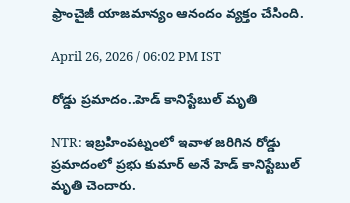ఫ్రాంచైజీ యాజమాన్యం ఆనందం వ్యక్తం చేసింది.

April 26, 2026 / 06:02 PM IST

రోడ్డు ప్రమాదం..హెడ్ కానిస్టేబుల్ మృతి

NTR: ఇబ్రహింపట్నంలో ఇవాళ జరిగిన రోడ్డు ప్రమాదంలో ప్రభు కుమార్ అనే హెడ్ కానిస్టేబుల్ మృతి చెందారు.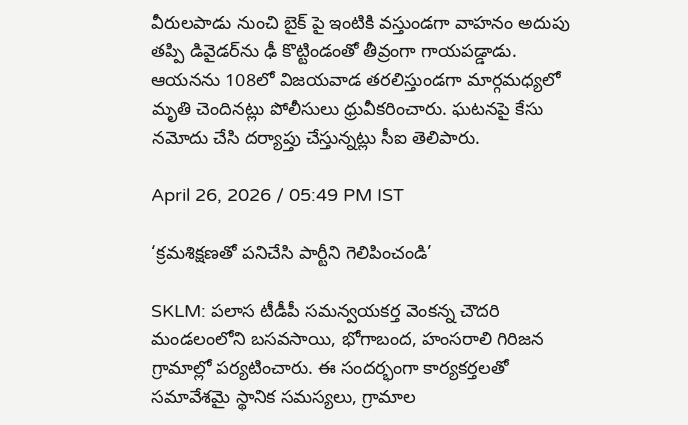వీరులపాడు నుంచి బైక్ పై ఇంటికి వస్తుండగా వాహనం అదుపు తప్పి డివైడర్‌ను ఢీ కొట్టిండంతో తీవ్రంగా గాయపడ్డాడు. ఆయనను 108లో విజయవాడ తరలిస్తుండగా మార్గమధ్యలో మృతి చెందినట్లు పోలీసులు ధ్రువీకరించారు. ఘటనపై కేసు నమోదు చేసి దర్యాప్తు చేస్తున్నట్లు సీఐ తెలిపారు.

April 26, 2026 / 05:49 PM IST

‘క్రమశిక్షణతో పనిచేసి పార్టీని గెలిపించండి’

SKLM: పలాస టీడీపీ సమన్వయకర్త వెంకన్న చౌదరి మండలంలోని బసవసాయి, భోగాబంద, హంసరాలి గిరిజన గ్రామాల్లో పర్యటించారు. ఈ సందర్భంగా కార్యకర్తలతో సమావేశమై స్థానిక సమస్యలు, గ్రామాల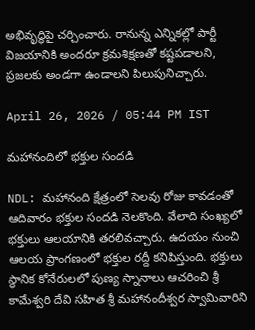అభివృద్ధిపై చర్చించారు. రానున్న ఎన్నికల్లో పార్టీ విజయానికి అందరూ క్రమశిక్షణతో కష్టపడాలని, ప్రజలకు అండగా ఉండాలని పిలుపునిచ్చారు.

April 26, 2026 / 05:44 PM IST

మహానందిలో భక్తుల సందడి

NDL: మహానంది క్షేత్రంలో సెలవు రోజు కావడంతో ఆదివారం భక్తుల సందడి నెలకొంది. వేలాది సంఖ్యలో భక్తులు ఆలయానికి తరలివచ్చారు. ఉదయం నుంచి ఆలయ ప్రాంగణంలో భక్తుల రద్దీ కనిపిస్తుంది. భక్తులు స్థానిక కోనేరులలో పుణ్య స్నానాలు ఆచరించి శ్రీ కామేశ్వరి దేవి సహిత శ్రీ మహానందీశ్వర స్వామివారిని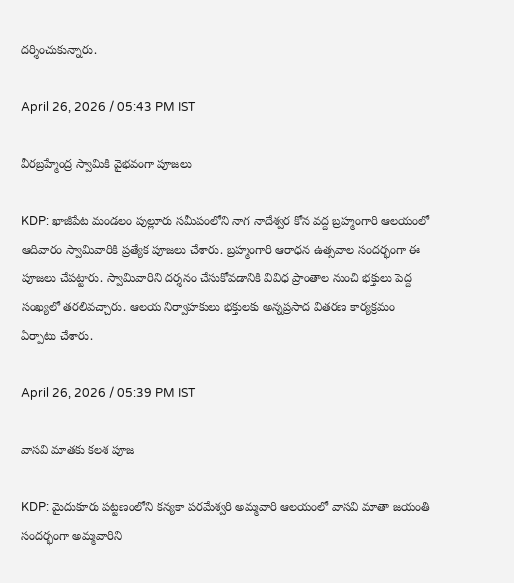దర్శించుకున్నారు.

April 26, 2026 / 05:43 PM IST

వీరబ్రహ్మేంద్ర స్వామికి వైభవంగా పూజలు

KDP: ఖాజీపేట మండలం పుల్లూరు సమీపంలోని నాగ నాదేశ్వర కోన వద్ద బ్రహ్మంగారి ఆలయంలో ఆదివారం స్వామివారికి ప్రత్యేక పూజలు చేశారు. బ్రహ్మంగారి ఆరాధన ఉత్సవాల సందర్భంగా ఈ పూజలు చేపట్టారు. స్వామివారిని దర్శనం చేసుకోవడానికి వివిధ ప్రాంతాల నుంచి భక్తులు పెద్ద సంఖ్యలో తరలివచ్చారు. ఆలయ నిర్వాహకులు భక్తులకు అన్నప్రసాద వితరణ కార్యక్రమం ఏర్పాటు చేశారు.

April 26, 2026 / 05:39 PM IST

వాసవి మాతకు కలశ పూజ

KDP: మైదుకూరు పట్టణంలోని కన్యకా పరమేశ్వరి అమ్మవారి ఆలయంలో వాసవి మాతా జయంతి సందర్భంగా అమ్మవారిని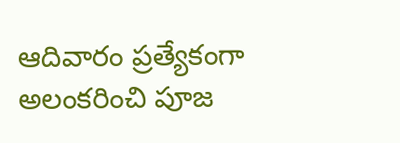ఆదివారం ప్రత్యేకంగా అలంకరించి పూజ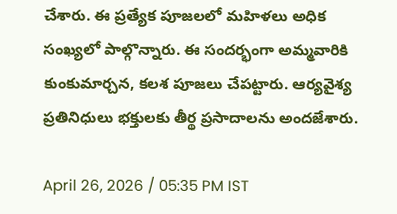చేశారు. ఈ ప్రత్యేక పూజలలో మహిళలు అధిక సంఖ్యలో పాల్గొన్నారు. ఈ సందర్భంగా అమ్మవారికి కుంకుమార్చన, కలశ పూజలు చేపట్టారు. ఆర్యవైశ్య ప్రతినిధులు భక్తులకు తీర్థ ప్రసాదాలను అందజేశారు.

April 26, 2026 / 05:35 PM IST